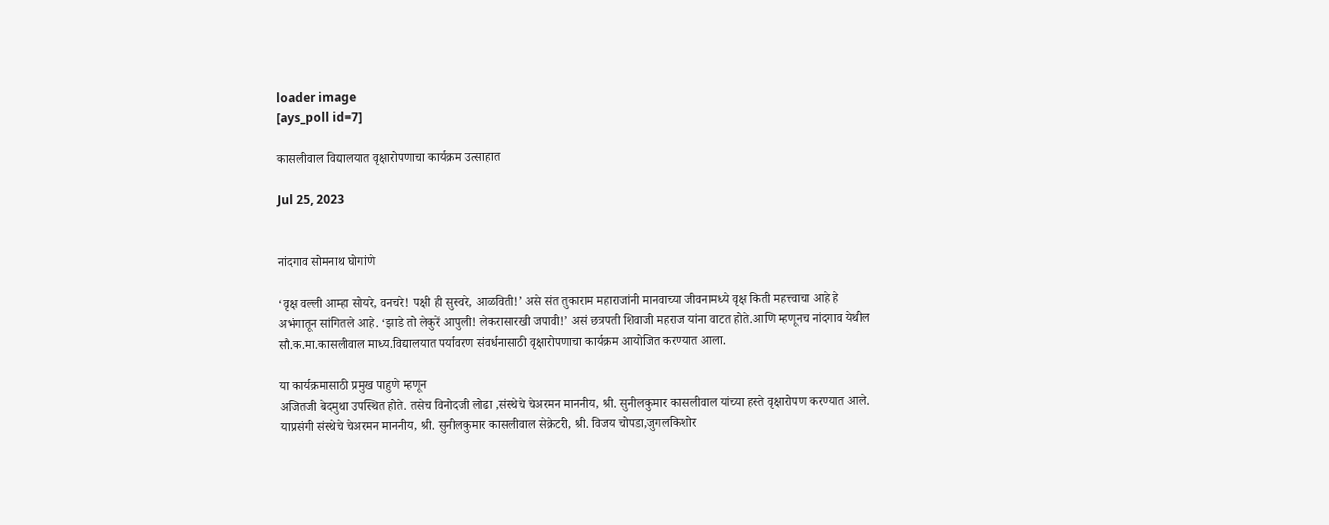loader image
[ays_poll id=7]

कासलीवाल विद्यालयात वृक्षारोपणाचा कार्यक्रम उत्साहात

Jul 25, 2023


नांदगाव सोमनाथ घोगांणे

‘वृक्ष वल्ली आम्हा सोयरे, वनचरे! पक्षी ही सुस्वरे, आळविती!’ असे संत तुकाराम महाराजांनी मानवाच्या जीवनामध्ये वृक्ष किती महत्त्वाचा आहे हे अभंगातून सांगितले आहे. ‘झाडे तो लेकुरें आपुली! लेकरासारखी जपावी!’ असं छत्रपती शिवाजी महराज यांना वाटत होते.आणि म्हणूनच नांदगाव येथील सौ.क.मा.कासलीवाल माध्य.विद्यालयात पर्यावरण संवर्धनासाठी वृक्षारोपणाचा कार्यक्रम आयोजित करण्यात आला.

या कार्यक्रमासाठी प्रमुख पाहुणे म्हणून
अजितजी बेदमुथा उपस्थित होते. तसेच विनोदजी लोढा ,संस्थेचे चेअरमन माननीय, श्री. सुनीलकुमार कासलीवाल यांच्या हस्ते वृक्षारोपण करण्यात आले.
याप्रसंगी संस्थेचे चेअरमन माननीय, श्री. सुनीलकुमार कासलीवाल सेक्रेटरी, श्री. विजय चोपडा,जुगलकिशोर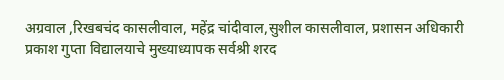अग्रवाल ,रिखबचंद कासलीवाल, महेंद्र चांदीवाल,सुशील कासलीवाल, प्रशासन अधिकारी प्रकाश गुप्ता विद्यालयाचे मुख्याध्यापक सर्वश्री शरद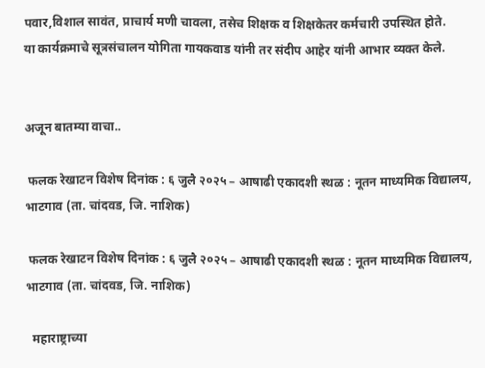पवार,विशाल सावंत, प्राचार्य मणी चावला, तसेच शिक्षक व शिक्षकेतर कर्मचारी उपस्थित होते.
या कार्यक्रमाचे सूत्रसंचालन योगिता गायकवाड यांनी तर संदीप आहेर यांनी आभार व्यक्त केले.


अजून बातम्या वाचा..

 फलक रेखाटन विशेष दिनांक : ६ जुलै २०२५ – आषाढी एकादशी स्थळ : नूतन माध्यमिक विद्यालय, भाटगाव (ता. चांदवड, जि. नाशिक)

 फलक रेखाटन विशेष दिनांक : ६ जुलै २०२५ – आषाढी एकादशी स्थळ : नूतन माध्यमिक विद्यालय, भाटगाव (ता. चांदवड, जि. नाशिक)

  महाराष्ट्राच्या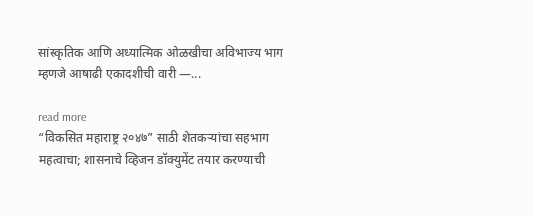सांस्कृतिक आणि अध्यात्मिक ओळखीचा अविभाज्य भाग म्हणजे आषाढी एकादशीची वारी —...

read more
“विकसित महाराष्ट्र २०४७” साठी शेतकऱ्यांचा सहभाग महत्वाचा; शासनाचे व्हिजन डॉक्युमेंट तयार करण्याची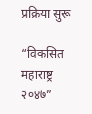प्रक्रिया सुरू

“विकसित महाराष्ट्र २०४७”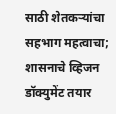साठी शेतकऱ्यांचा सहभाग महत्वाचा; शासनाचे व्हिजन डॉक्युमेंट तयार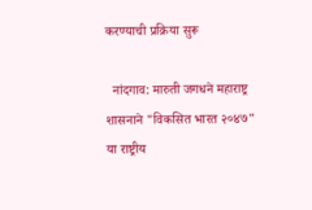करण्याची प्रक्रिया सुरू

  नांदगाव: मारुती जगधने महाराष्ट्र शासनाने "विकसित भारत २०४७" या राष्ट्रीय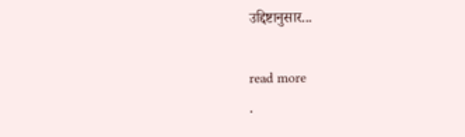उद्दिष्टानुसार...

read more
.